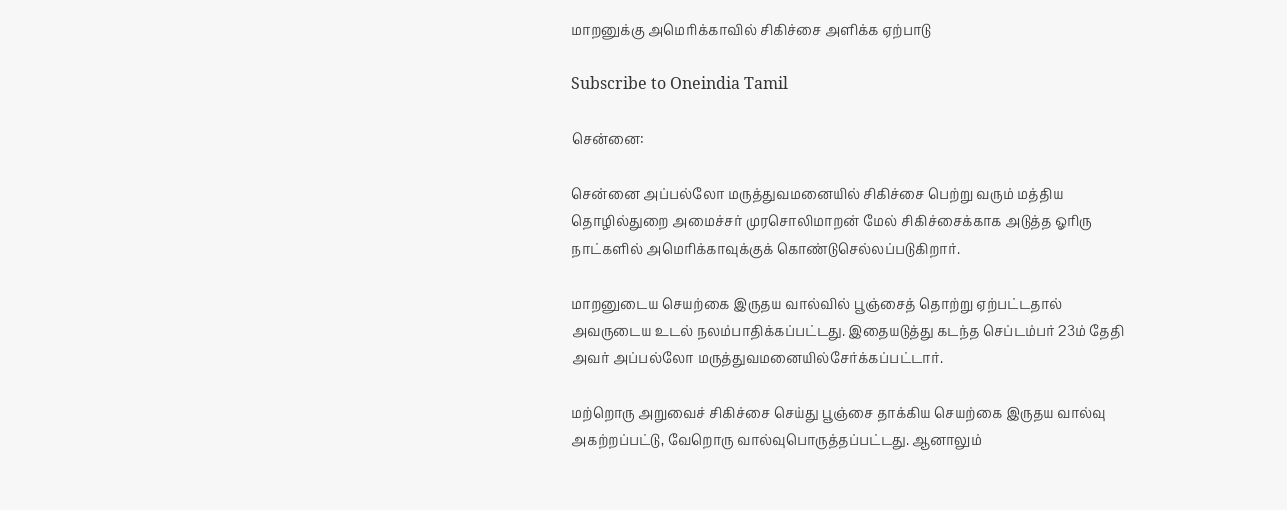மாறனுக்கு அமெரிக்காவில் சிகிச்சை அளிக்க ஏற்பாடு

Subscribe to Oneindia Tamil

சென்னை:

சென்னை அப்பல்லோ மருத்துவமனையில் சிகிச்சை பெற்று வரும் மத்திய தொழில்துறை அமைச்சர் முரசொலிமாறன் மேல் சிகிச்சைக்காக அடுத்த ஓரிரு நாட்களில் அமெரிக்காவுக்குக் கொண்டுசெல்லப்படுகிறார்.

மாறனுடைய செயற்கை இருதய வால்வில் பூஞ்சைத் தொற்று ஏற்பட்டதால் அவருடைய உடல் நலம்பாதிக்கப்பட்டது. இதையடுத்து கடந்த செப்டம்பர் 23ம் தேதி அவர் அப்பல்லோ மருத்துவமனையில்சேர்க்கப்பட்டார்.

மற்றொரு அறுவைச் சிகிச்சை செய்து பூஞ்சை தாக்கிய செயற்கை இருதய வால்வு அகற்றப்பட்டு, வேறொரு வால்வுபொருத்தப்பட்டது. ஆனாலும்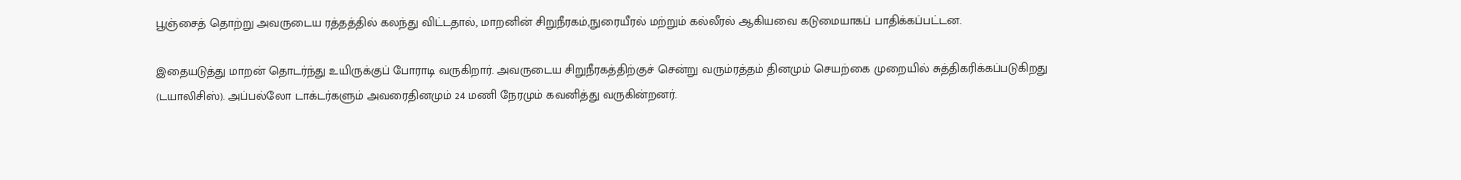பூஞ்சைத் தொற்று அவருடைய ரத்தத்தில் கலந்து விட்டதால், மாறனின் சிறுநீரகம்,நுரையீரல் மற்றும் கல்லீரல் ஆகியவை கடுமையாகப் பாதிக்கப்பட்டன.

இதையடுத்து மாறன் தொடர்ந்து உயிருக்குப் போராடி வருகிறார். அவருடைய சிறுநீரகத்திற்குச் சென்று வரும்ரத்தம் தினமும் செயற்கை முறையில் சுத்திகரிக்கப்படுகிறது (டயாலிசிஸ்). அப்பல்லோ டாக்டர்களும் அவரைதினமும் 24 மணி நேரமும் கவனித்து வருகின்றனர்.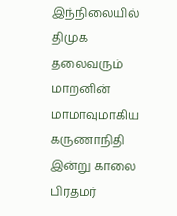இந்நிலையில் திமுக தலைவரும் மாறனின் மாமாவுமாகிய கருணாநிதி இன்று காலை பிரதமர்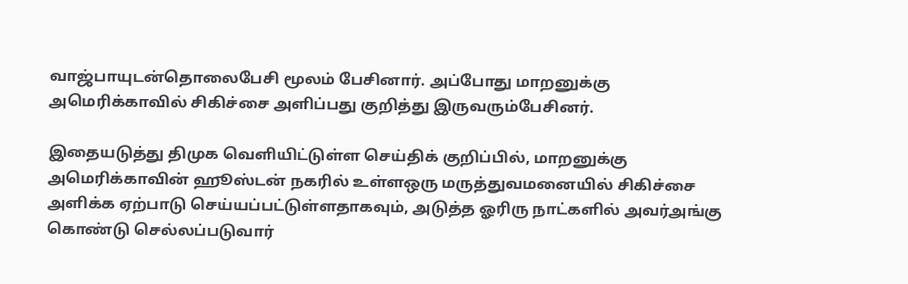வாஜ்பாயுடன்தொலைபேசி மூலம் பேசினார். அப்போது மாறனுக்கு அமெரிக்காவில் சிகிச்சை அளிப்பது குறித்து இருவரும்பேசினர்.

இதையடுத்து திமுக வெளியிட்டுள்ள செய்திக் குறிப்பில், மாறனுக்கு அமெரிக்காவின் ஹூஸ்டன் நகரில் உள்ளஒரு மருத்துவமனையில் சிகிச்சை அளிக்க ஏற்பாடு செய்யப்பட்டுள்ளதாகவும், அடுத்த ஓரிரு நாட்களில் அவர்அங்கு கொண்டு செல்லப்படுவார்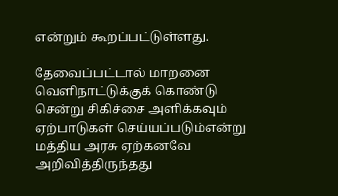என்றும் கூறப்பட்டுள்ளது.

தேவைப்பட்டால் மாறனை வெளிநாட்டுக்குக் கொண்டு சென்று சிகிச்சை அளிக்கவும் ஏற்பாடுகள் செய்யப்படும்என்று மத்திய அரசு ஏற்கனவே அறிவித்திருந்தது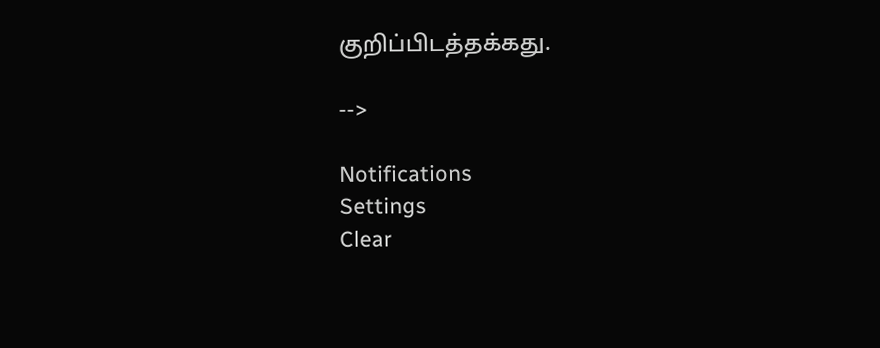குறிப்பிடத்தக்கது.

-->

Notifications
Settings
Clear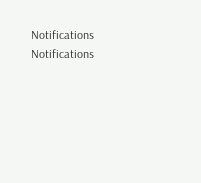Notifications
Notifications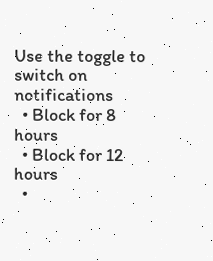Use the toggle to switch on notifications
  • Block for 8 hours
  • Block for 12 hours
  •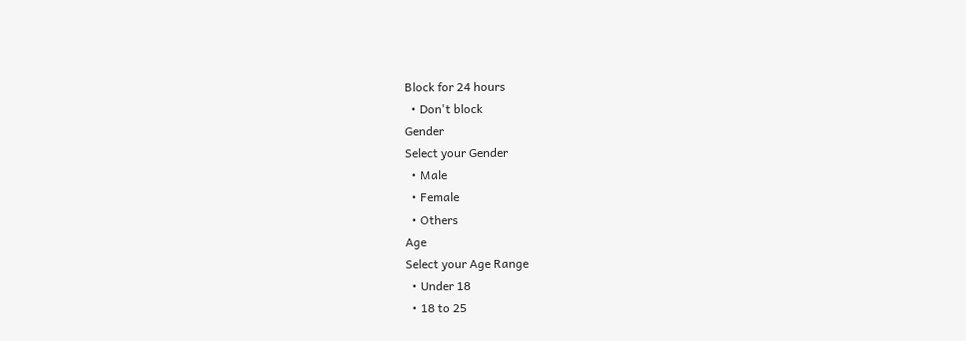Block for 24 hours
  • Don't block
Gender
Select your Gender
  • Male
  • Female
  • Others
Age
Select your Age Range
  • Under 18
  • 18 to 25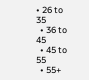• 26 to 35
  • 36 to 45
  • 45 to 55
  • 55+